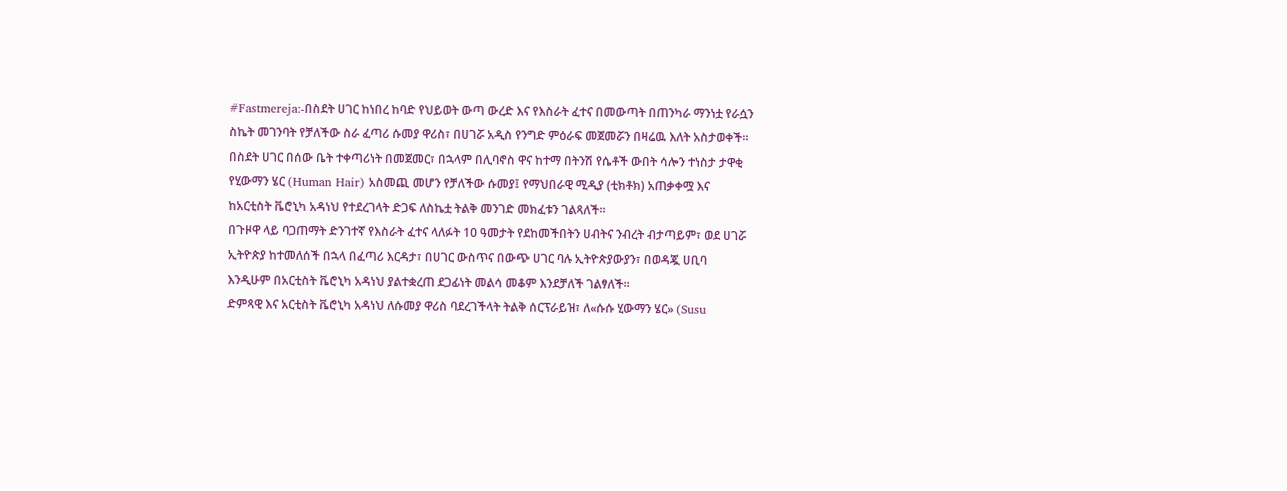#Fastmereja:-በስደት ሀገር ከነበረ ከባድ የህይወት ውጣ ውረድ እና የእስራት ፈተና በመውጣት በጠንካራ ማንነቷ የራሷን ስኬት መገንባት የቻለችው ስራ ፈጣሪ ሱመያ ዋሪስ፣ በሀገሯ አዲስ የንግድ ምዕራፍ መጀመሯን በዛሬዉ እለት አስታወቀች።
በስደት ሀገር በሰው ቤት ተቀጣሪነት በመጀመር፣ በኋላም በሊባኖስ ዋና ከተማ በትንሽ የሴቶች ውበት ሳሎን ተነስታ ታዋቂ የሂውማን ሄር (Human Hair) አስመጪ መሆን የቻለችው ሱመያ፤ የማህበራዊ ሚዲያ (ቲክቶክ) አጠቃቀሟ እና ከአርቲስት ቬሮኒካ አዳነህ የተደረገላት ድጋፍ ለስኬቷ ትልቅ መንገድ መክፈቱን ገልጻለች።
በጉዞዋ ላይ ባጋጠማት ድንገተኛ የእስራት ፈተና ላለፉት 10 ዓመታት የደከመችበትን ሀብትና ንብረት ብታጣይም፣ ወደ ሀገሯ ኢትዮጵያ ከተመለሰች በኋላ በፈጣሪ እርዳታ፣ በሀገር ውስጥና በውጭ ሀገር ባሉ ኢትዮጵያውያን፣ በወዳጇ ሀቢባ እንዲሁም በአርቲስት ቬሮኒካ አዳነህ ያልተቋረጠ ደጋፊነት መልሳ መቆም እንደቻለች ገልፃለች።
ድምጻዊ እና አርቲስት ቬሮኒካ አዳነህ ለሱመያ ዋሪስ ባደረገችላት ትልቅ ሰርፕራይዝ፣ ለ«ሱሱ ሂውማን ሄር» (Susu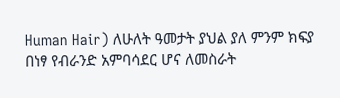Human Hair) ለሁለት ዓመታት ያህል ያለ ምንም ክፍያ በነፃ የብራንድ አምባሳደር ሆና ለመስራት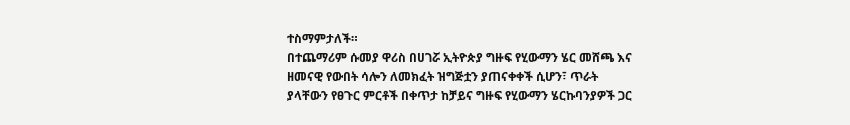ተስማምታለች።
በተጨማሪም ሱመያ ዋሪስ በሀገሯ ኢትዮጵያ ግዙፍ የሂውማን ሄር መሸጫ እና ዘመናዊ የውበት ሳሎን ለመክፈት ዝግጅቷን ያጠናቀቀች ሲሆን፣ ጥራት ያላቸውን የፀጉር ምርቶች በቀጥታ ከቻይና ግዙፍ የሂውማን ሄርኩባንያዎች ጋር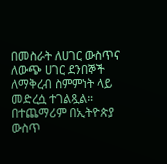በመስራት ለሀገር ውስጥና ለውጭ ሀገር ደንበኞች ለማቅረብ ስምምነት ላይ መድረሷ ተገልጿል።
በተጨማሪም በኢትዮጵያ ውስጥ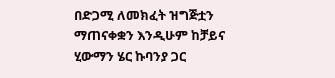በድጋሚ ለመክፈት ዝግጅቷን ማጠናቀቋን እንዲሁም ከቻይና ሂውማን ሄር ኩባንያ ጋር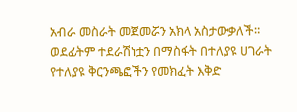አብራ መስራት መጀመሯን አክላ አስታውቃለች።
ወደፊትም ተደራሽነቷን በማስፋት በተለያዩ ሀገራት የተለያዩ ቅርንጫፎችን የመክፈት እቅድ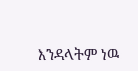እንዳላትም ነዉ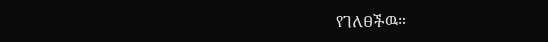የገለፀችዉ።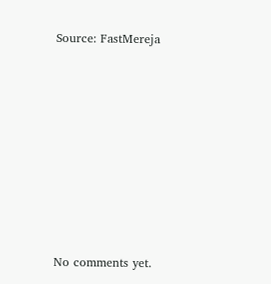Source: FastMereja









No comments yet.